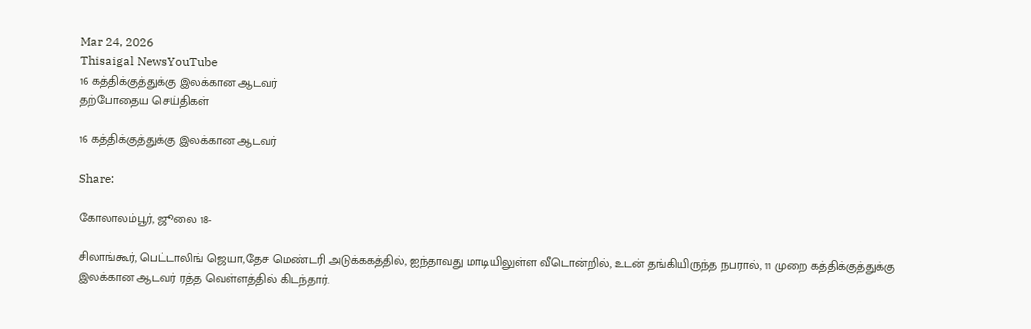Mar 24, 2026
Thisaigal NewsYouTube
16 கத்திக்குத்துக்கு இலக்கான ஆடவர்
தற்போதைய செய்திகள்

16 கத்திக்குத்துக்கு இலக்கான ஆடவர்

Share:

கோலாலம்பூர், ஜூலை 18-

சிலாங்கூர், பெட்டாலிங் ஜெயா,தேச மெண்டரி அடுக்ககத்தில், ஐந்தாவது மாடியிலுள்ள வீடொன்றில், உடன் தங்கியிருந்த நபரால், 11 முறை கத்திக்குத்துக்கு இலக்கான ஆடவர் ரத்த வெள்ளத்தில் கிடந்தார்.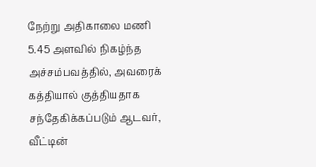நேற்று அதிகாலை மணி 5.45 அளவில் நிகழ்ந்த அச்சம்பவத்தில், அவரைக் கத்தியால் குத்தியதாக சந்தேகிக்கப்படும் ஆடவர், வீட்டின்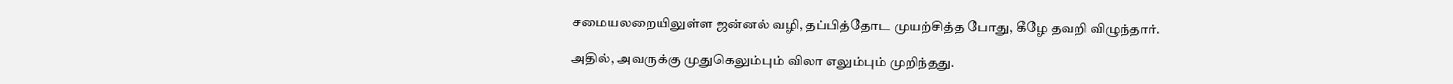சமையலறையிலுள்ள ஜன்னல் வழி, தப்பித்தோட முயற்சித்த போது, கீழே தவறி விழுந்தார்.

அதில், அவருக்கு முதுகெலும்பும் விலா எலும்பும் முறிந்தது.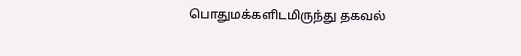பொதுமக்களிடமிருந்து தகவல்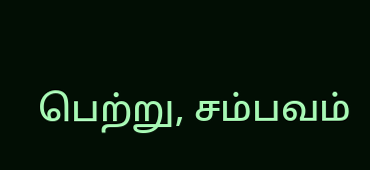பெற்று, சம்பவம்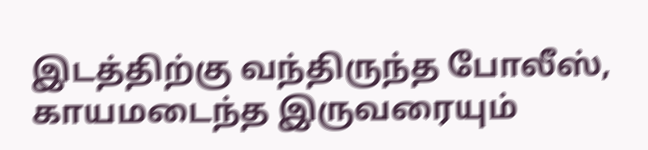இடத்திற்கு வந்திருந்த போலீஸ், காயமடைந்த இருவரையும்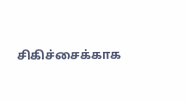சிகிச்சைக்காக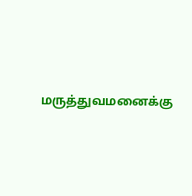மருத்துவமனைக்கு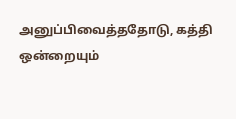அனுப்பிவைத்ததோடு, கத்தி ஒன்றையும்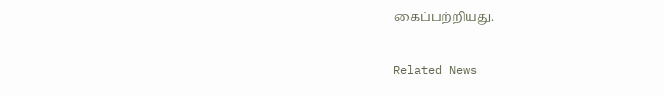கைப்பற்றியது.

Related News